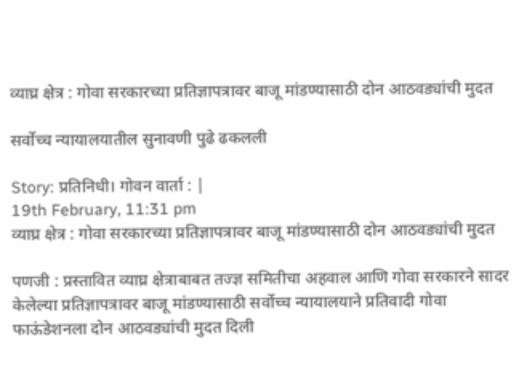व्याघ्र क्षेत्र : गोवा सरकारच्या प्रतिज्ञापत्रावर बाजू मांडण्यासाठी दोन आठवड्यांची मुदत

सर्वोच्च न्यायालयातील सुनावणी पुढे ढकलली

Story: प्रतिनिधी। गोवन वार्ता : |
19th February, 11:31 pm
व्याघ्र क्षेत्र : गोवा सरकारच्या प्रतिज्ञापत्रावर बाजू मांडण्यासाठी दोन आठवड्यांची मुदत

पणजी : प्रस्तावित व्याघ्र क्षेत्राबाबत तज्ज्ञ समितीचा अहवाल आणि गोवा सरकारने सादर केलेल्या प्रतिज्ञापत्रावर बाजू मांडण्यासाठी सर्वोच्च न्यायालयाने प्रतिवादी गोवा फाऊंडेशनला दोन आठवड्यांची मुदत दिली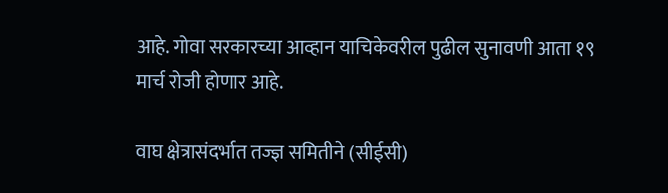आहे. गोवा सरकारच्या आव्हान याचिकेवरील पुढील सुनावणी आता १९ मार्च रोजी होणार आहे.

वाघ क्षेत्रासंदर्भात तज्ज्ञ समितीने (सीईसी)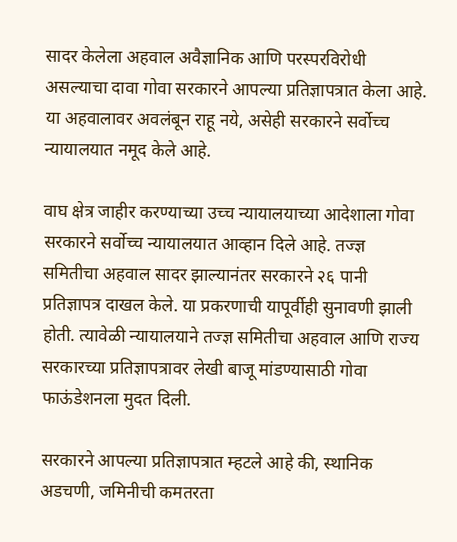सादर केलेला अहवाल अवैज्ञानिक आणि परस्परविरोधी असल्याचा दावा गोवा सरकारने आपल्या प्रतिज्ञापत्रात केला आहे. या अहवालावर अवलंबून राहू नये, असेही सरकारने सर्वोच्च न्यायालयात नमूद केले आहे.

वाघ क्षेत्र जाहीर करण्याच्या उच्च न्यायालयाच्या आदेशाला गोवा सरकारने सर्वोच्च न्यायालयात आव्हान दिले आहे. तज्ज्ञ समितीचा अहवाल सादर झाल्यानंतर सरकारने २६ पानी प्रतिज्ञापत्र दाखल केले. या प्रकरणाची यापूर्वीही सुनावणी झाली होती. त्यावेळी न्यायालयाने तज्ज्ञ समितीचा अहवाल आणि राज्य सरकारच्या प्रतिज्ञापत्रावर लेखी बाजू मांडण्यासाठी गोवा फाऊंडेशनला मुदत दिली.

सरकारने आपल्या प्रतिज्ञापत्रात म्हटले आहे की, स्थानिक अडचणी, जमिनीची कमतरता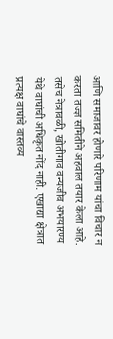आणि समाजावर होणारे परिणाम यांचा विचार न करता तज्ज्ञ समितीने अहवाल तयार केला आहे. तसेच नेत्रावळी, खोतीगाव वन्यजीव अभयारण्य येथे वाघांची अधिकृत नोंद नाही. एखाद्या क्षेत्रात प्रत्यक्ष वाघांचे वास्तव्य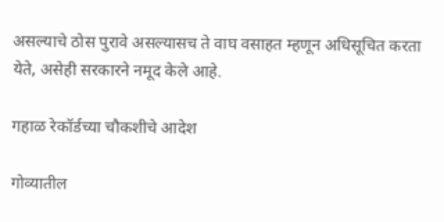असल्याचे ठोस पुरावे असल्यासच ते वाघ वसाहत म्हणून अधिसूचित करता येते, असेही सरकारने नमूद केले आहे.

गहाळ रेकॉर्डच्या चौकशीचे आदेश

गोव्यातील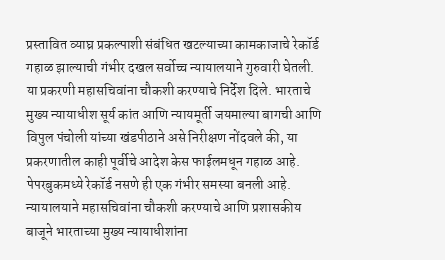प्रस्तावित व्याघ्र प्रकल्पाशी संबंधित खटल्याच्या कामकाजाचे रेकॉर्ड गहाळ झाल्याची गंभीर दखल सर्वोच्च न्यायालयाने गुरुवारी घेतली. या प्रकरणी महासचिवांना चौकशी करण्याचे निर्देश दिले. भारताचे मुख्य न्यायाधीश सूर्य कांत आणि न्यायमूर्ती जयमाल्या बागची आणि विपुल पंचोली यांच्या खंडपीठाने असे निरीक्षण नोंदवले की, या प्रकरणातील काही पूर्वीचे आदेश केस फाईलमधून गहाळ आहे. पेपरबुकमध्ये रेकॉर्ड नसणे ही एक गंभीर समस्या बनली आहे. न्यायालयाने महासचिवांना चौकशी करण्याचे आणि प्रशासकीय बाजूने भारताच्या मुख्य न्यायाधीशांना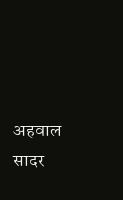अहवाल सादर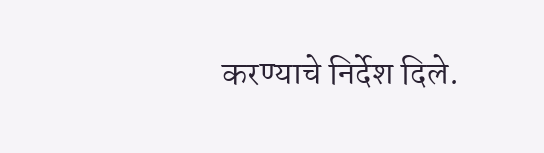करण्याचे निर्देश दिले.